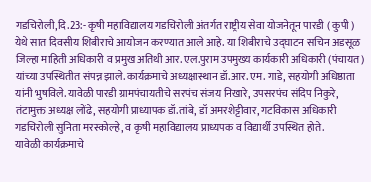गडचिरोली,दि.23:- कृषी महाविद्यालय गडचिरोली अंतर्गत राष्ट्रीय सेवा योजनेतून पारडी ( कुपी ) येथे सात दिवसीय शिबीराचे आयोजन करण्यात आले आहे. या शिबीराचे उद्घाटन सचिन अडसूळ जिल्हा माहिती अधिकारी व प्रमुख अतिथी आर. एल.पुराम उपमुख्य कार्यकारी अधिकारी (पंचायत) यांच्या उपस्थितीत संपन्न झाले. कार्यक्रमाचे अध्यक्षास्थान डॉ.आर. एम. गाडे, सहयोगी अधिष्ठाता यांनी भुषविले. यावेळी पारडी ग्रामपंचायतीचे सरपंच संजय निखारे, उपसरपंच संदिप निकुरे, तंटामुक्त अध्यक्ष लोंढे, सहयोगी प्राध्यापक डॉ.तांबे, डॉ अमरशेट्टीवार, गटविकास अधिकारी गडचिरोली सुनिता मरस्कोल्हे, व कृषी महाविद्यालय प्राध्यपक व विद्यार्थी उपस्थित होते.
यावेळी कार्यक्रमाचे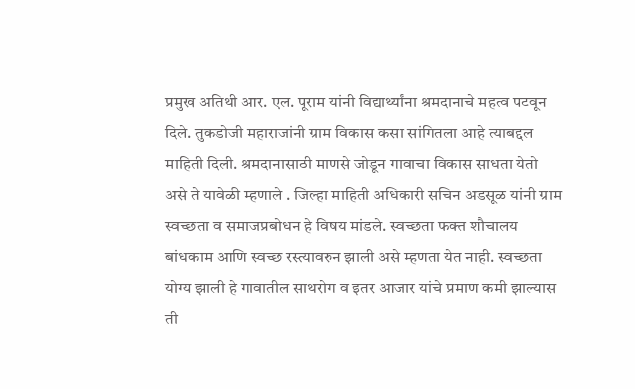प्रमुख अतिथी आर. एल. पूराम यांनी विद्यार्थ्यांना श्रमदानाचे महत्व पटवून दिले. तुकडोजी महाराजांनी ग्राम विकास कसा सांगितला आहे त्याबद्दल माहिती दिली. श्रमदानासाठी माणसे जोडून गावाचा विकास साधता येतो असे ते यावेळी म्हणाले . जिल्हा माहिती अधिकारी सचिन अडसूळ यांनी ग्राम स्वच्छता व समाजप्रबोधन हे विषय मांडले. स्वच्छता फक्त शौचालय बांधकाम आणि स्वच्छ रस्त्यावरुन झाली असे म्हणता येत नाही. स्वच्छता योग्य झाली हे गावातील साथरोग व इतर आजार यांचे प्रमाण कमी झाल्यास ती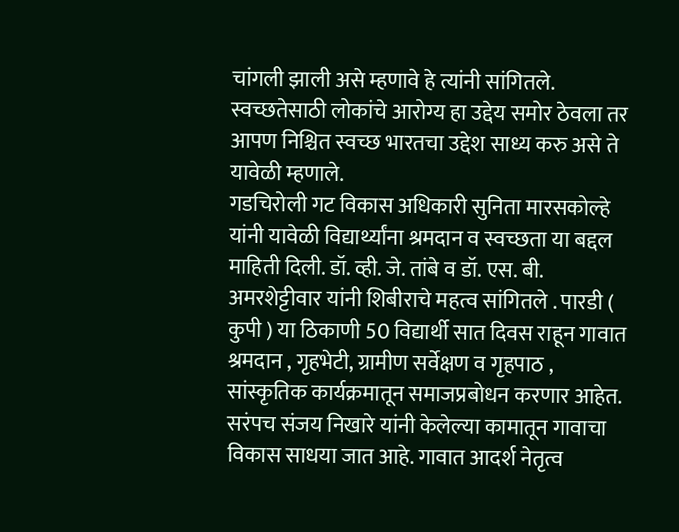चांगली झाली असे म्हणावे हे त्यांनी सांगितले. स्वच्छतेसाठी लोकांचे आरोग्य हा उद्देय समोर ठेवला तर आपण निश्चित स्वच्छ भारतचा उद्देश साध्य करु असे ते यावेळी म्हणाले.
गडचिरोली गट विकास अधिकारी सुनिता मारसकोल्हे यांनी यावेळी विद्यार्थ्यांना श्रमदान व स्वच्छता या बद्दल माहिती दिली. डॉ. व्ही. जे. तांबे व डॉ. एस. बी. अमरशेट्टीवार यांनी शिबीराचे महत्व सांगितले . पारडी ( कुपी ) या ठिकाणी 50 विद्यार्थी सात दिवस राहून गावात श्रमदान , गृहभेटी, ग्रामीण सर्वेक्षण व गृहपाठ , सांस्कृतिक कार्यक्रमातून समाजप्रबोधन करणार आहेत. सरंपच संजय निखारे यांनी केलेल्या कामातून गावाचा विकास साधया जात आहे. गावात आदर्श नेतृत्व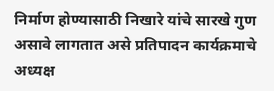निर्माण होण्यासाठी निखारे यांचे सारखे गुण असावे लागतात असे प्रतिपादन कार्यक्रमाचे अध्यक्ष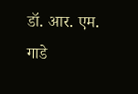डॉ. आर. एम. गाडे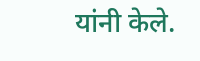यांनी केले.